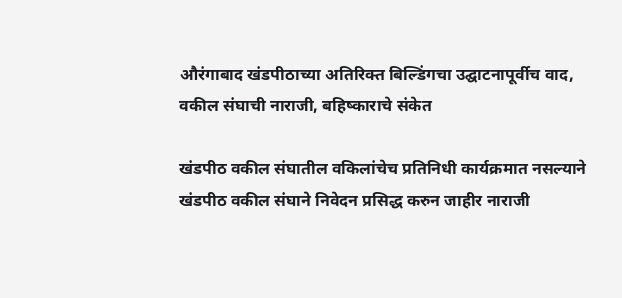औरंगाबाद खंडपीठाच्या अतिरिक्त बिल्डिंगचा उद्घाटनापूर्वीच वाद, वकील संघाची नाराजी, बहिष्काराचे संकेत

खंडपीठ वकील संघातील वकिलांचेच प्रतिनिधी कार्यक्रमात नसल्याने खंडपीठ वकील संघाने निवेदन प्रसिद्ध करुन जाहीर नाराजी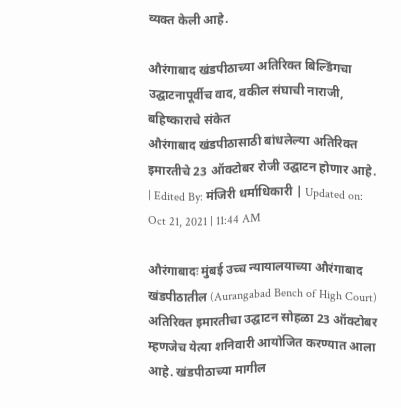व्यक्त केली आहे.

औरंगाबाद खंडपीठाच्या अतिरिक्त बिल्डिंगचा उद्घाटनापूर्वीच वाद, वकील संघाची नाराजी, बहिष्काराचे संकेत
औरंगाबाद खंडपीठासाठी बांधलेल्या अतिरिक्त इमारतीचे 23 ऑक्टोबर रोजी उद्घाटन होणार आहे.
| Edited By: मंजिरी धर्माधिकारी | Updated on: Oct 21, 2021 | 11:44 AM

औरंगाबादः मुंबई उच्च न्यायालयाच्या औरंगाबाद खंडपीठातील (Aurangabad Bench of High Court) अतिरिक्त इमारतीचा उद्घाटन सोहळा 23 ऑक्टोबर म्हणजेच येत्या शनिवारी आयोजित करण्यात आला आहे. खंडपीठाच्या मागील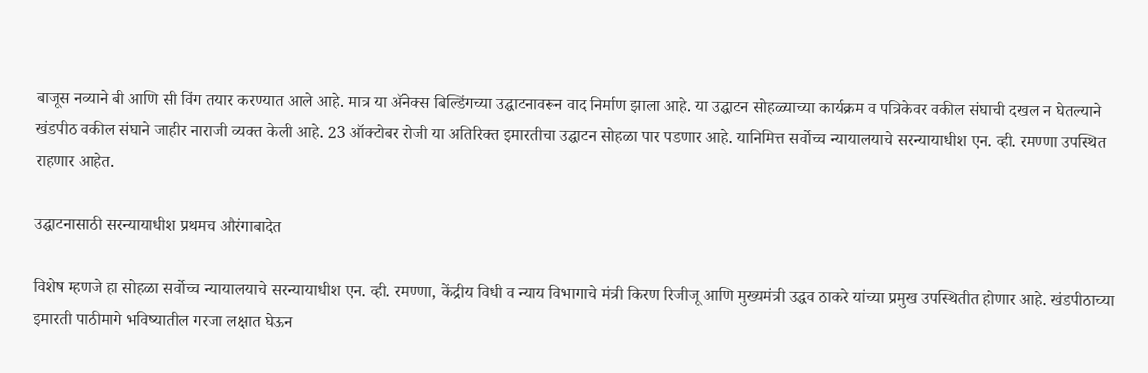बाजूस नव्याने बी आणि सी विंग तयार करण्यात आले आहे. मात्र या अ‍ॅनेक्स बिल्डिंगच्या उद्घाटनावरून वाद निर्माण झाला आहे. या उद्घाटन सोहळ्याच्या कार्यक्रम व पत्रिकेवर वकील संघाची दखल न घेतल्याने खंडपीठ वकील संघाने जाहीर नाराजी व्यक्त केली आहे. 23 ऑक्टोबर रोजी या अतिरिक्त इमारतीचा उद्घाटन सोहळा पार पडणार आहे. यानिमित्त सर्वोच्च न्यायालयाचे सरन्यायाधीश एन. व्ही. रमण्णा उपस्थित राहणार आहेत.

उद्घाटनासाठी सरन्यायाधीश प्रथमच औरंगाबादेत

विशेष म्हणजे हा सोहळा सर्वोच्च न्यायालयाचे सरन्यायाधीश एन. व्ही. रमण्णा, केंद्रीय विधी व न्याय विभागाचे मंत्री किरण रिजीजू आणि मुख्यमंत्री उद्धव ठाकरे यांच्या प्रमुख उपस्थितीत होणार आहे. खंडपीठाच्या इमारती पाठीमागे भविष्यातील गरजा लक्षात घेऊन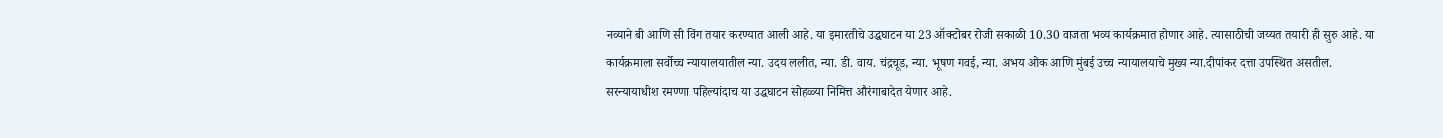नव्याने बी आणि सी विंग तयार करण्यात आली आहे. या इमारतीचे उद्धघाटन या 23 ऑक्टोबर रोजी सकाळी 10.30 वाजता भव्य कार्यक्रमात होणार आहे. त्यासाठीची जय्यत तयारी ही सुरु आहे. या कार्यक्रमाला सर्वोच्च न्यायालयातील न्या. उदय ललीत, न्या. डी. वाय. चंद्रचूड, न्या. भूषण गवई, न्या. अभय ओक आणि मुंबई उच्च न्यायालयाचे मुख्य न्या.दीपांकर दत्ता उपस्थित असतील. सरन्यायाधीश रमण्णा पहिल्यांदाच या उद्धघाटन सोहळ्या निमित्त औरंगाबादेत येणार आहे.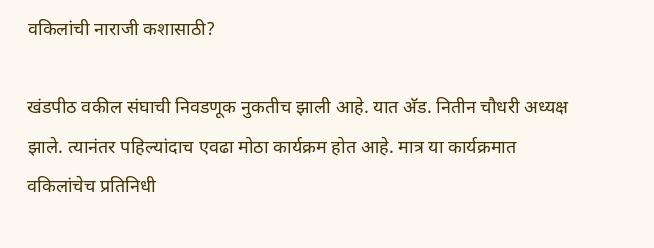वकिलांची नाराजी कशासाठी?

खंडपीठ वकील संघाची निवडणूक नुकतीच झाली आहे. यात अ‍ॅड. नितीन चौधरी अध्यक्ष झाले. त्यानंतर पहिल्यांदाच एवढा मोठा कार्यक्रम होत आहे. मात्र या कार्यक्रमात वकिलांचेच प्रतिनिधी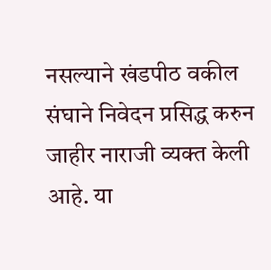नसल्याने खंडपीठ वकील संघाने निवेदन प्रसिद्ध करुन जाहीर नाराजी व्यक्त केली आहे. या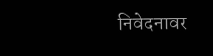निवेदनावर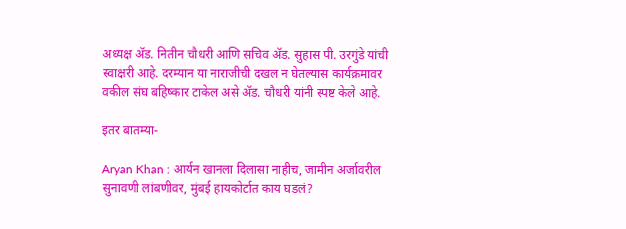अध्यक्ष अ‍ॅड. नितीन चौधरी आणि सचिव अ‍ॅड. सुहास पी. उरगुंडे यांची स्वाक्षरी आहे. दरम्यान या नाराजीची दखल न घेतल्यास कार्यक्रमावर वकील संघ बहिष्कार टाकेल असे अ‍ॅड. चौधरी यांनी स्पष्ट केले आहे.

इतर बातम्या-

Aryan Khan : आर्यन खानला दिलासा नाहीच, जामीन अर्जावरील सुनावणी लांबणीवर, मुंबई हायकोर्टात काय घडलं?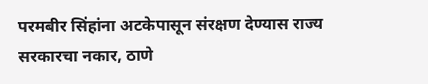परमबीर सिंहांना अटकेपासून संरक्षण देण्यास राज्य सरकारचा नकार, ठाणे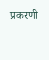प्रकरणी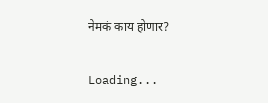नेमकं काय होणार?

Loading...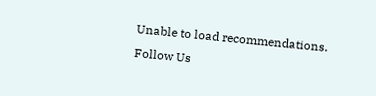Unable to load recommendations.
Follow Us